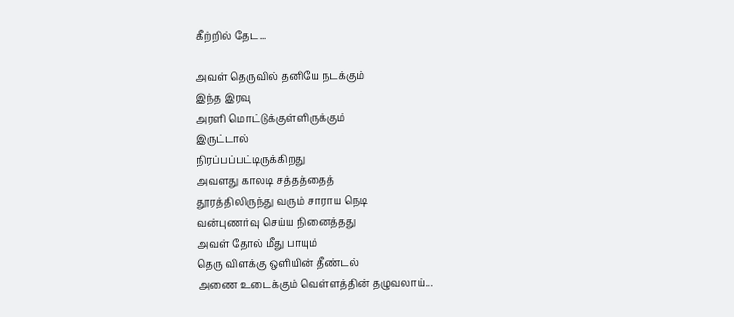கீற்றில் தேட...

அவள் தெருவில் தனியே நடக்கும்
இந்த இரவு
அரளி மொட்டுக்குள்ளிருக்கும்
இருட்டால்
நிரப்பப்பட்டிருக்கிறது
அவளது காலடி சத்தத்தைத்
தூரத்திலிருந்து வரும் சாராய நெடி
வன்புணர்வு செய்ய நினைத்தது
அவள் தோல் மீது பாயும்
தெரு விளக்கு ஒளியின் தீண்டல்
அணை உடைக்கும் வெள்ளத்தின் தழுவலாய்...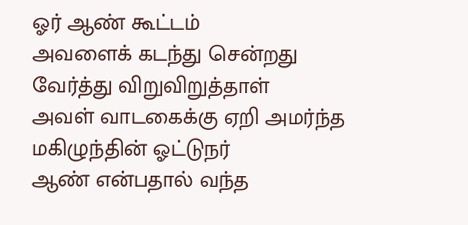ஓர் ஆண் கூட்டம்
அவளைக் கடந்து சென்றது
வேர்த்து விறுவிறுத்தாள்
அவள் வாடகைக்கு ஏறி அமர்ந்த மகிழுந்தின் ஓட்டுநர்
ஆண் என்பதால் வந்த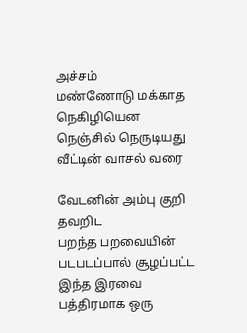அச்சம்
மண்ணோடு மக்காத நெகிழியென
நெஞ்சில் நெருடியது
வீட்டின் வாசல் வரை

வேடனின் அம்பு குறி தவறிட
பறந்த பறவையின் படபடப்பால் சூழப்பட்ட
இந்த இரவை
பத்திரமாக ஒரு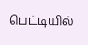பெட்டியில்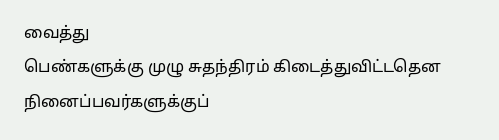வைத்து
பெண்களுக்கு முழு சுதந்திரம் கிடைத்துவிட்டதென
நினைப்பவர்களுக்குப்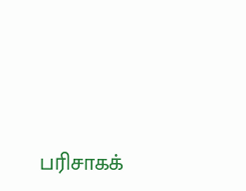பரிசாகக்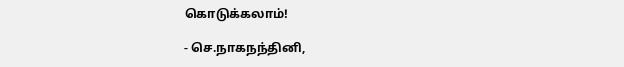கொடுக்கலாம்!

- செ.நாகநந்தினி,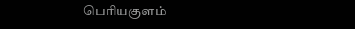பெரியகுளம்